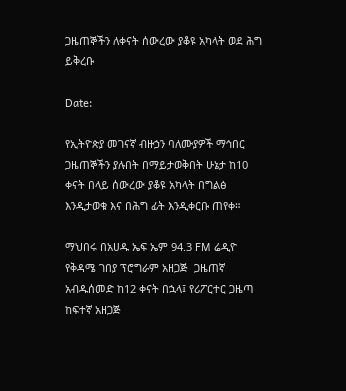ጋዜጠኞችን ለቀናት ሰውረው ያቆዩ አካላት ወደ ሕግ ይቅረቡ

Date:

የኢትዮጵያ መገናኛ ብዙኃን ባለሙያዎች ማኅበር ጋዜጠኞችን ያሉበት በማይታወቅበት ሁኔታ ከ10 ቀናት በላይ ሰውረው ያቆዩ አካላት በግልፅ እንዲታወቁ እና በሕግ ፊት እንዲቀርቡ ጠየቀ።

ማህበሩ በአሀዱ ኤፍ ኤም 94.3 FM ሬዲዮ የቅዳሜ ገበያ ፕሮግራም አዘጋጅ  ጋዜጠኛ አብዱሰመድ ከ12 ቀናት በኋላ፤ የሪፖርተር ጋዜጣ ከፍተኛ አዘጋጅ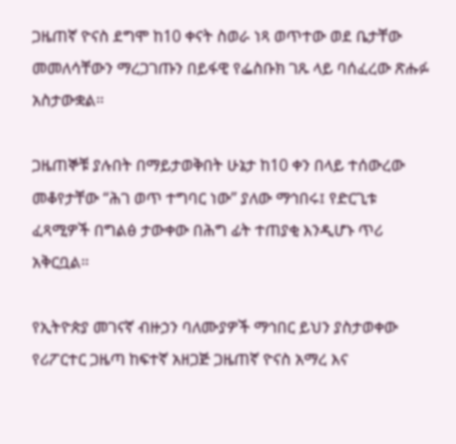ጋዜጠኛ ዮናስ ደግሞ ከ10 ቀናት ስወራ ነጻ ወጥተው ወደ ቤታቸው መመለሳቸውን ማረጋገጡን በይፋዊ የፌስቡክ ገጹ ላይ ባሰፈረው ጽሑፉ አስታውቋል።

ጋዜጠኞቹ ያሉበት በማይታወቅበት ሁኔታ ከ10 ቀን በላይ ተሰውረው መቆየታቸው “ሕገ ወጥ ተግባር ነው” ያለው ማኅበሩ፤ የድርጊቱ ፈጻሚዎች በግልፅ ታውቀው በሕግ ፊት ተጠያቂ እንዲሆኑ ጥሪ አቅርቧል።

የኢትዮጵያ መገናኛ ብዙኃን ባለሙያዎች ማኅበር ይህን ያስታወቀው የሪፖርተር ጋዜጣ ከፍተኛ አዘጋጅ ጋዜጠኛ ዮናስ አማረ እና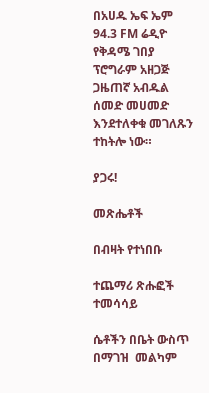በአሀዱ ኤፍ ኤም 94.3 FM ሬዲዮ የቅዳሜ ገበያ ፕሮግራም አዘጋጅ ጋዜጠኛ አብዱል ሰመድ መሀመድ እንደተለቀቁ መገለጹን ተከትሎ ነው።

ያጋሩ!

መጽሔቶች

በብዛት የተነበቡ

ተጨማሪ ጽሑፎች
ተመሳሳይ

ሴቶችን በቤት ውስጥ በማገዝ  መልካም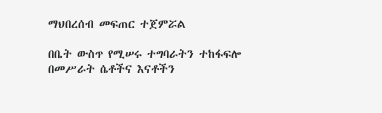ማህበረሰብ መፍጠር ተጀምሯል

በቤት ውስጥ የሚሠሩ ተግባራትን ተከፋፍሎ በመሥራት ሴቶችና እናቶችን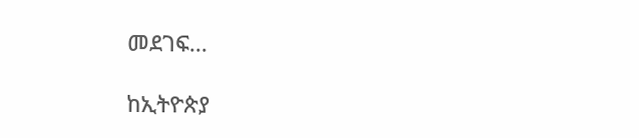መደገፍ...

ከኢትዮጵያ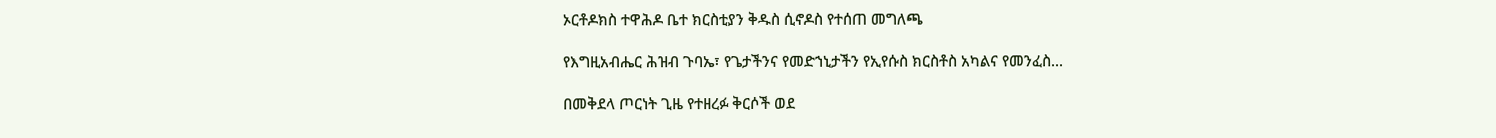ኦርቶዶክስ ተዋሕዶ ቤተ ክርስቲያን ቅዱስ ሲኖዶስ የተሰጠ መግለጫ

የእግዚአብሔር ሕዝብ ጉባኤ፣ የጌታችንና የመድኀኒታችን የኢየሱስ ክርስቶስ አካልና የመንፈስ...

በመቅደላ ጦርነት ጊዜ የተዘረፉ ቅርሶች ወደ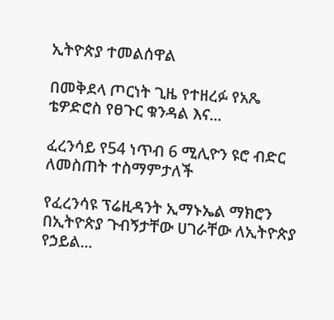ኢትዮጵያ ተመልሰዋል

በመቅደላ ጦርነት ጊዜ የተዘረፉ የአጼ ቴዎድሮስ የፀጉር ቁንዳል እና...

ፈረንሳይ የ54 ነጥብ 6 ሚሊዮን ዩሮ ብድር ለመስጠት ተስማምታለች

የፈረንሳዩ ፕሬዚዳንት ኢማኑኤል ማክሮን በኢትዮጵያ ጉብኝታቸው ሀገራቸው ለኢትዮጵያ የኃይል...